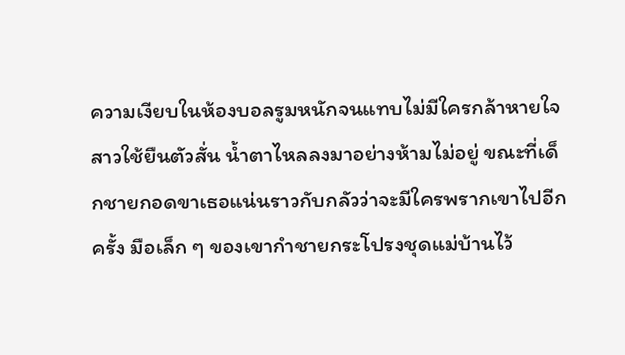ความเงียบในห้องบอลรูมหนักจนแทบไม่มีใครกล้าหายใจ สาวใช้ยืนตัวสั่น น้ำตาไหลลงมาอย่างห้ามไม่อยู่ ขณะที่เด็กชายกอดขาเธอแน่นราวกับกลัวว่าจะมีใครพรากเขาไปอีกครั้ง มือเล็ก ๆ ของเขากำชายกระโปรงชุดแม่บ้านไว้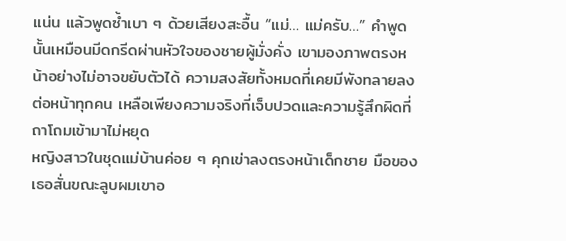แน่น แล้วพูดซ้ำเบา ๆ ด้วยเสียงสะอื้น “แม่… แม่ครับ…” คำพูดนั้นเหมือนมีดกรีดผ่านหัวใจของชายผู้มั่งคั่ง เขามองภาพตรงหน้าอย่างไม่อาจขยับตัวได้ ความสงสัยทั้งหมดที่เคยมีพังทลายลงต่อหน้าทุกคน เหลือเพียงความจริงที่เจ็บปวดและความรู้สึกผิดที่ถาโถมเข้ามาไม่หยุด
หญิงสาวในชุดแม่บ้านค่อย ๆ คุกเข่าลงตรงหน้าเด็กชาย มือของเธอสั่นขณะลูบผมเขาอ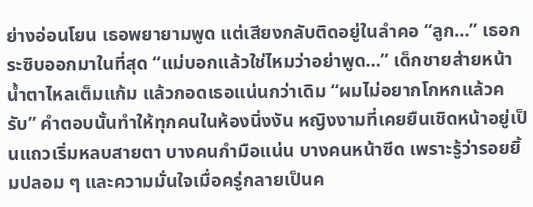ย่างอ่อนโยน เธอพยายามพูด แต่เสียงกลับติดอยู่ในลำคอ “ลูก…” เธอกระซิบออกมาในที่สุด “แม่บอกแล้วใช่ไหมว่าอย่าพูด…” เด็กชายส่ายหน้า น้ำตาไหลเต็มแก้ม แล้วกอดเธอแน่นกว่าเดิม “ผมไม่อยากโกหกแล้วครับ” คำตอบนั้นทำให้ทุกคนในห้องนิ่งงัน หญิงงามที่เคยยืนเชิดหน้าอยู่เป็นแถวเริ่มหลบสายตา บางคนกำมือแน่น บางคนหน้าซีด เพราะรู้ว่ารอยยิ้มปลอม ๆ และความมั่นใจเมื่อครู่กลายเป็นค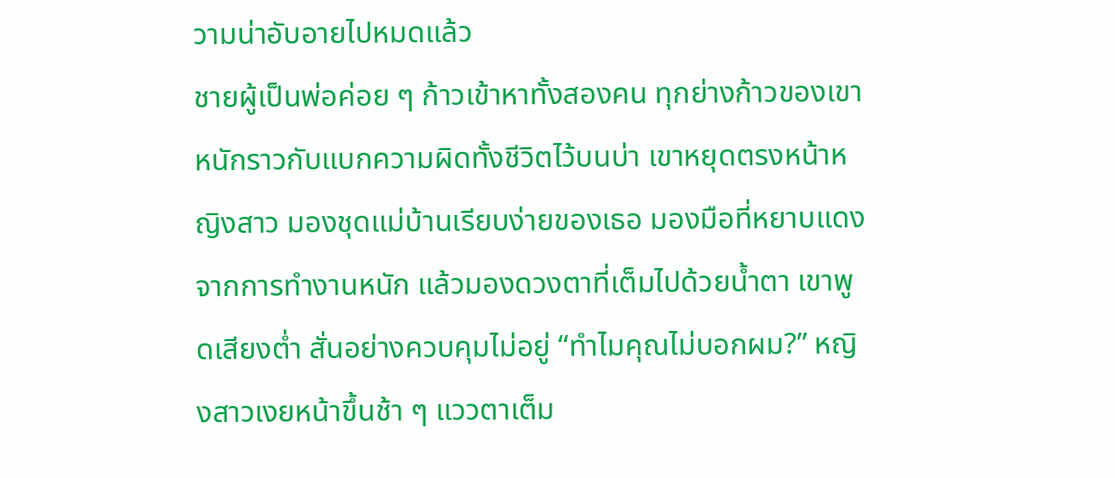วามน่าอับอายไปหมดแล้ว
ชายผู้เป็นพ่อค่อย ๆ ก้าวเข้าหาทั้งสองคน ทุกย่างก้าวของเขาหนักราวกับแบกความผิดทั้งชีวิตไว้บนบ่า เขาหยุดตรงหน้าหญิงสาว มองชุดแม่บ้านเรียบง่ายของเธอ มองมือที่หยาบแดงจากการทำงานหนัก แล้วมองดวงตาที่เต็มไปด้วยน้ำตา เขาพูดเสียงต่ำ สั่นอย่างควบคุมไม่อยู่ “ทำไมคุณไม่บอกผม?” หญิงสาวเงยหน้าขึ้นช้า ๆ แววตาเต็ม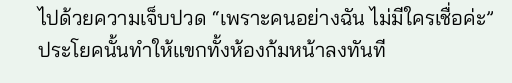ไปด้วยความเจ็บปวด “เพราะคนอย่างฉัน ไม่มีใครเชื่อค่ะ” ประโยคนั้นทำให้แขกทั้งห้องก้มหน้าลงทันที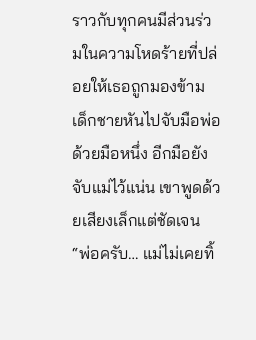ราวกับทุกคนมีส่วนร่วมในความโหดร้ายที่ปล่อยให้เธอถูกมองข้าม
เด็กชายหันไปจับมือพ่อด้วยมือหนึ่ง อีกมือยังจับแม่ไว้แน่น เขาพูดด้วยเสียงเล็กแต่ชัดเจน “พ่อครับ… แม่ไม่เคยทิ้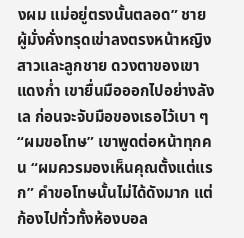งผม แม่อยู่ตรงนั้นตลอด” ชายผู้มั่งคั่งทรุดเข่าลงตรงหน้าหญิงสาวและลูกชาย ดวงตาของเขาแดงก่ำ เขายื่นมือออกไปอย่างลังเล ก่อนจะจับมือของเธอไว้เบา ๆ “ผมขอโทษ” เขาพูดต่อหน้าทุกคน “ผมควรมองเห็นคุณตั้งแต่แรก” คำขอโทษนั้นไม่ได้ดังมาก แต่ก้องไปทั่วทั้งห้องบอล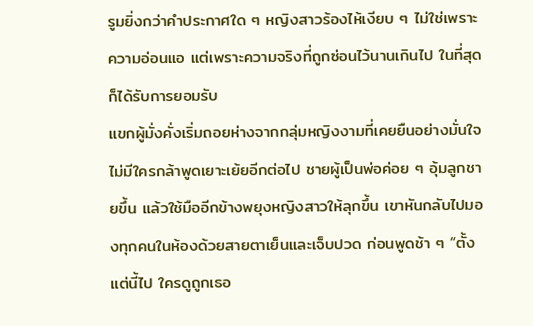รูมยิ่งกว่าคำประกาศใด ๆ หญิงสาวร้องไห้เงียบ ๆ ไม่ใช่เพราะความอ่อนแอ แต่เพราะความจริงที่ถูกซ่อนไว้นานเกินไป ในที่สุดก็ได้รับการยอมรับ
แขกผู้มั่งคั่งเริ่มถอยห่างจากกลุ่มหญิงงามที่เคยยืนอย่างมั่นใจ ไม่มีใครกล้าพูดเยาะเย้ยอีกต่อไป ชายผู้เป็นพ่อค่อย ๆ อุ้มลูกชายขึ้น แล้วใช้มืออีกข้างพยุงหญิงสาวให้ลุกขึ้น เขาหันกลับไปมองทุกคนในห้องด้วยสายตาเย็นและเจ็บปวด ก่อนพูดช้า ๆ “ตั้งแต่นี้ไป ใครดูถูกเธอ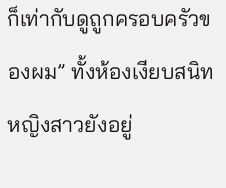ก็เท่ากับดูถูกครอบครัวของผม” ทั้งห้องเงียบสนิท หญิงสาวยังอยู่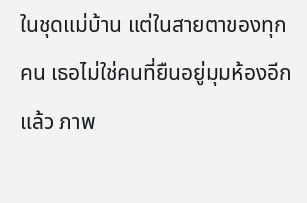ในชุดแม่บ้าน แต่ในสายตาของทุกคน เธอไม่ใช่คนที่ยืนอยู่มุมห้องอีกแล้ว ภาพ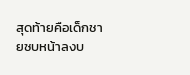สุดท้ายคือเด็กชายซบหน้าลงบ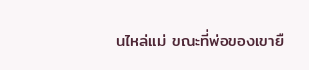นไหล่แม่ ขณะที่พ่อของเขายื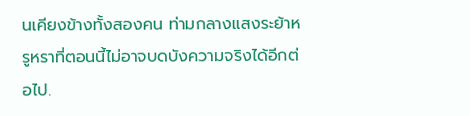นเคียงข้างทั้งสองคน ท่ามกลางแสงระย้าหรูหราที่ตอนนี้ไม่อาจบดบังความจริงได้อีกต่อไป.